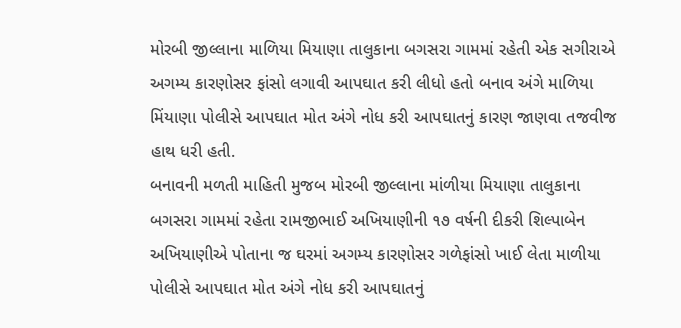મોરબી જીલ્લાના માળિયા મિયાણા તાલુકાના બગસરા ગામમાં રહેતી એક સગીરાએ અગમ્ય કારણોસર ફાંસો લગાવી આપઘાત કરી લીધો હતો બનાવ અંગે માળિયા મિંયાણા પોલીસે આપઘાત મોત અંગે નોધ કરી આપઘાતનું કારણ જાણવા તજવીજ હાથ ધરી હતી.
બનાવની મળતી માહિતી મુજબ મોરબી જીલ્લાના માંળીયા મિયાણા તાલુકાના બગસરા ગામમાં રહેતા રામજીભાઈ અખિયાણીની ૧૭ વર્ષની દીકરી શિલ્પાબેન અખિયાણીએ પોતાના જ ઘરમાં અગમ્ય કારણોસર ગળેફાંસો ખાઈ લેતા માળીયા પોલીસે આપઘાત મોત અંગે નોધ કરી આપઘાતનું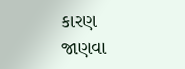કારણ જાણવા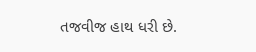તજવીજ હાથ ધરી છે.